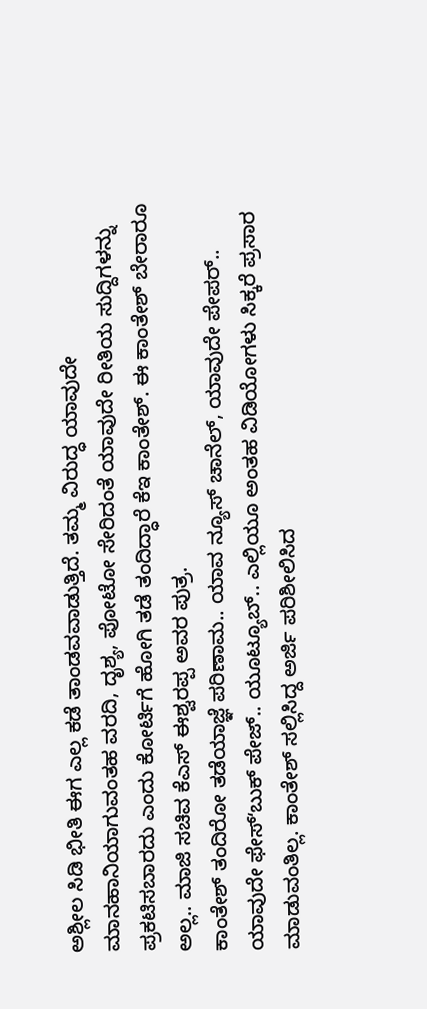ಅಶ್ಲೀಲ ಸಿಡಿ ಭೀತಿ ಈಗ ಎಲ್ಲ ಕಡೆ ತಾಂಡವವಾಡುತ್ತಿದೆ. ತಮ್ಮ ವಿರುದ್ಧ ಯಾವುದೇ ಮಾನಹಾನಿಯಾಗುವಂತಹ ವರದಿ, ದೃಶ್ಯ, ಪೋಟೋ ಸೇರಿದಂತೆ ಯಾವುದೇ ರೀತಿಯ ಸುದ್ದಿಗಳನ್ನು ಪ್ರಕಟಿಸಬಾರದು ಎಂದು ಕೋರ್ಟಿಗೆ ಹೋಗಿ ತಡೆ ತಂದಿದ್ಧಾರೆ ಕೆಇ ಕಾಂತೇಶ್. ಈ ಕಾಂತೇಶ್ ಬೇರಾರೂ ಅಲ್ಲ.. ಮಾಜಿ ಸಚಿವ ಕೆಎಸ್ ಈಶ್ವರಪ್ಪ ಅವರ ಪುತ್ರ.
ಕಾಂತೇಶ್ ತಂದಿರೋ ತಡೆಯಾಜ್ಞೆ ಪರಿಣಾಮ.. ಯಾವ ನ್ಯೂಸ್ ಚಾನೆಲ್, ಯಾವುದೇ ಪೇಪರ್.. ಯಾವುದೇ ಫೇಸ್ʻಬುಕ್ ಪೇಜ್.. ಯೂಟ್ಯೂಬ್.. ಎಲ್ಲಿಯೂ ಅಂತಹ ವಿಡಿಯೋಗಳು ಸಿಕ್ಕರೆ ಪ್ರಸಾರ ಮಾಡುವಂತಿಲ್ಲ. ಕಾಂತೇಶ್ ಸಲ್ಲಿಸಿದ್ದ ಅರ್ಜಿ ಪರಿಶೀಲಿಸಿದ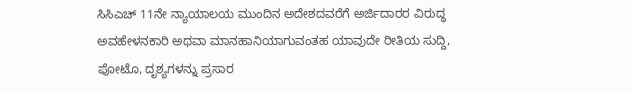ಸಿಸಿಎಚ್ 11ನೇ ನ್ಯಾಯಾಲಯ ಮುಂದಿನ ಅದೇಶದವರೆಗೆ ಅರ್ಜಿದಾರರ ವಿರುದ್ಧ ಅವಹೇಳನಕಾರಿ ಅಥವಾ ಮಾನಹಾನಿಯಾಗುವಂತಹ ಯಾವುದೇ ರೀತಿಯ ಸುದ್ದಿ, ಪೋಟೊ, ದೃಶ್ಯಗಳನ್ನು ಪ್ರಸಾರ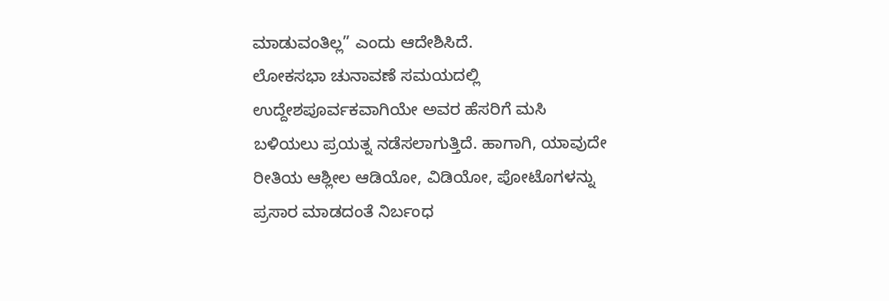ಮಾಡುವಂತಿಲ್ಲ” ಎಂದು ಆದೇಶಿಸಿದೆ.
ಲೋಕಸಭಾ ಚುನಾವಣೆ ಸಮಯದಲ್ಲಿ ಉದ್ದೇಶಪೂರ್ವಕವಾಗಿಯೇ ಅವರ ಹೆಸರಿಗೆ ಮಸಿ ಬಳಿಯಲು ಪ್ರಯತ್ನ ನಡೆಸಲಾಗುತ್ತಿದೆ. ಹಾಗಾಗಿ, ಯಾವುದೇ ರೀತಿಯ ಆಶ್ಲೀಲ ಆಡಿಯೋ, ವಿಡಿಯೋ, ಪೋಟೊಗಳನ್ನು ಪ್ರಸಾರ ಮಾಡದಂತೆ ನಿರ್ಬಂಧ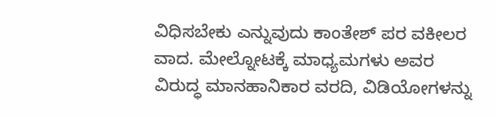ವಿಧಿಸಬೇಕು ಎನ್ನುವುದು ಕಾಂತೇಶ್ ಪರ ವಕೀಲರ ವಾದ. ಮೇಲ್ನೋಟಕ್ಕೆ ಮಾಧ್ಯಮಗಳು ಅವರ ವಿರುದ್ಧ ಮಾನಹಾನಿಕಾರ ವರದಿ, ವಿಡಿಯೋಗಳನ್ನು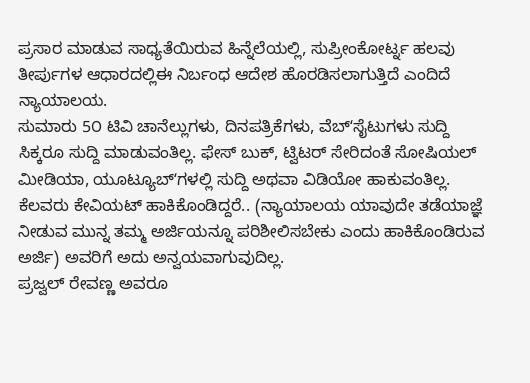ಪ್ರಸಾರ ಮಾಡುವ ಸಾಧ್ಯತೆಯಿರುವ ಹಿನ್ನೆಲೆಯಲ್ಲಿ, ಸುಪ್ರೀಂಕೋರ್ಟ್ನ ಹಲವು ತೀರ್ಪುಗಳ ಆಧಾರದಲ್ಲಿಈ ನಿರ್ಬಂಧ ಆದೇಶ ಹೊರಡಿಸಲಾಗುತ್ತಿದೆ ಎಂದಿದೆ ನ್ಯಾಯಾಲಯ.
ಸುಮಾರು 5೦ ಟಿವಿ ಚಾನೆಲ್ಲುಗಳು, ದಿನಪತ್ರಿಕೆಗಳು, ವೆಬ್ʻಸೈಟುಗಳು ಸುದ್ದಿ ಸಿಕ್ಕರೂ ಸುದ್ದಿ ಮಾಡುವಂತಿಲ್ಲ. ಫೇಸ್ ಬುಕ್, ಟ್ವಿಟರ್ ಸೇರಿದಂತೆ ಸೋಷಿಯಲ್ ಮೀಡಿಯಾ, ಯೂಟ್ಯೂಬ್ʻಗಳಲ್ಲಿ ಸುದ್ದಿ ಅಥವಾ ವಿಡಿಯೋ ಹಾಕುವಂತಿಲ್ಲ. ಕೆಲವರು ಕೇವಿಯಟ್ ಹಾಕಿಕೊಂಡಿದ್ದರೆ.. (ನ್ಯಾಯಾಲಯ ಯಾವುದೇ ತಡೆಯಾಜ್ಞೆ ನೀಡುವ ಮುನ್ನ ತಮ್ಮ ಅರ್ಜಿಯನ್ನೂ ಪರಿಶೀಲಿಸಬೇಕು ಎಂದು ಹಾಕಿಕೊಂಡಿರುವ ಅರ್ಜಿ) ಅವರಿಗೆ ಅದು ಅನ್ವಯವಾಗುವುದಿಲ್ಲ.
ಪ್ರಜ್ವಲ್ ರೇವಣ್ಣ ಅವರೂ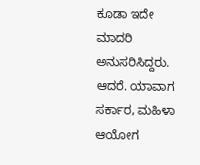ಕೂಡಾ ಇದೇ ಮಾದರಿ ಅನುಸರಿಸಿದ್ದರು. ಆದರೆ. ಯಾವಾಗ ಸರ್ಕಾರ, ಮಹಿಳಾ ಆಯೋಗ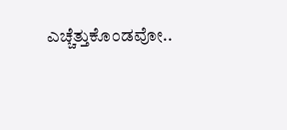ಎಚ್ಚೆತ್ತುಕೊಂಡವೋ..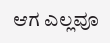ಆಗ ಎಲ್ಲವೂ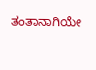ತಂತಾನಾಗಿಯೇ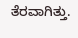ತೆರವಾಗಿತ್ತು.